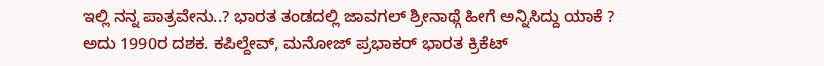ಇಲ್ಲಿ ನನ್ನ ಪಾತ್ರವೇನು..? ಭಾರತ ತಂಡದಲ್ಲಿ ಜಾವಗಲ್ ಶ್ರೀನಾಥ್ಗೆ ಹೀಗೆ ಅನ್ನಿಸಿದ್ದು ಯಾಕೆ ?
ಅದು 1990ರ ದಶಕ. ಕಪಿಲ್ದೇವ್, ಮನೋಜ್ ಪ್ರಭಾಕರ್ ಭಾರತ ಕ್ರಿಕೆಟ್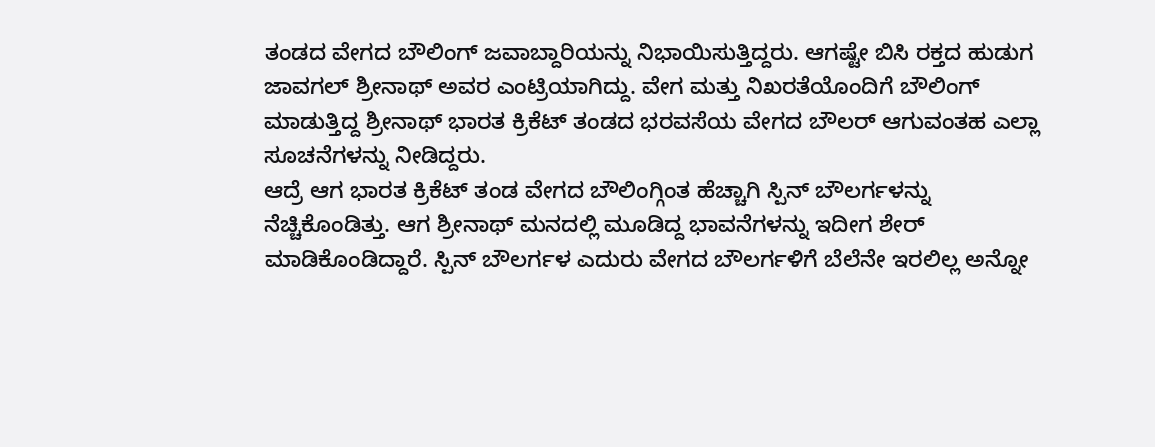ತಂಡದ ವೇಗದ ಬೌಲಿಂಗ್ ಜವಾಬ್ದಾರಿಯನ್ನು ನಿಭಾಯಿಸುತ್ತಿದ್ದರು. ಆಗಷ್ಟೇ ಬಿಸಿ ರಕ್ತದ ಹುಡುಗ ಜಾವಗಲ್ ಶ್ರೀನಾಥ್ ಅವರ ಎಂಟ್ರಿಯಾಗಿದ್ದು. ವೇಗ ಮತ್ತು ನಿಖರತೆಯೊಂದಿಗೆ ಬೌಲಿಂಗ್ ಮಾಡುತ್ತಿದ್ದ ಶ್ರೀನಾಥ್ ಭಾರತ ಕ್ರಿಕೆಟ್ ತಂಡದ ಭರವಸೆಯ ವೇಗದ ಬೌಲರ್ ಆಗುವಂತಹ ಎಲ್ಲಾ ಸೂಚನೆಗಳನ್ನು ನೀಡಿದ್ದರು.
ಆದ್ರೆ ಆಗ ಭಾರತ ಕ್ರಿಕೆಟ್ ತಂಡ ವೇಗದ ಬೌಲಿಂಗ್ಗಿಂತ ಹೆಚ್ಚಾಗಿ ಸ್ಪಿನ್ ಬೌಲರ್ಗಳನ್ನು ನೆಚ್ಚಿಕೊಂಡಿತ್ತು. ಆಗ ಶ್ರೀನಾಥ್ ಮನದಲ್ಲಿ ಮೂಡಿದ್ದ ಭಾವನೆಗಳನ್ನು ಇದೀಗ ಶೇರ್ ಮಾಡಿಕೊಂಡಿದ್ದಾರೆ. ಸ್ಪಿನ್ ಬೌಲರ್ಗಳ ಎದುರು ವೇಗದ ಬೌಲರ್ಗಳಿಗೆ ಬೆಲೆನೇ ಇರಲಿಲ್ಲ ಅನ್ನೋ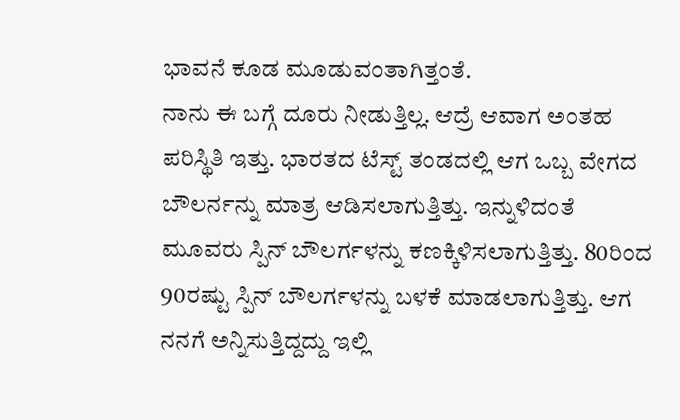ಭಾವನೆ ಕೂಡ ಮೂಡುವಂತಾಗಿತ್ತಂತೆ.
ನಾನು ಈ ಬಗ್ಗೆ ದೂರು ನೀಡುತ್ತಿಲ್ಲ. ಆದ್ರೆ ಆವಾಗ ಅಂತಹ ಪರಿಸ್ಥಿತಿ ಇತ್ತು. ಭಾರತದ ಟೆಸ್ಟ್ ತಂಡದಲ್ಲಿ ಆಗ ಒಬ್ಬ ವೇಗದ ಬೌಲರ್ನನ್ನು ಮಾತ್ರ ಆಡಿಸಲಾಗುತ್ತಿತ್ತು. ಇನ್ನುಳಿದಂತೆ ಮೂವರು ಸ್ಪಿನ್ ಬೌಲರ್ಗಳನ್ನು ಕಣಕ್ಕಿಳಿಸಲಾಗುತ್ತಿತ್ತು. 80ರಿಂದ 90ರಷ್ಟು ಸ್ಪಿನ್ ಬೌಲರ್ಗಳನ್ನು ಬಳಕೆ ಮಾಡಲಾಗುತ್ತಿತ್ತು. ಆಗ ನನಗೆ ಅನ್ನಿಸುತ್ತಿದ್ದದ್ದು ಇಲ್ಲಿ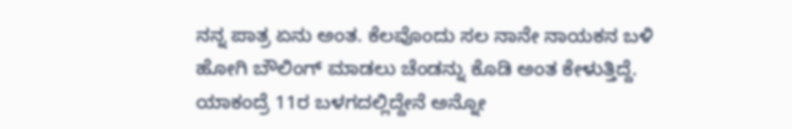ನನ್ನ ಪಾತ್ರ ಏನು ಅಂತ. ಕೆಲವೊಂದು ಸಲ ನಾನೇ ನಾಯಕನ ಬಳಿ ಹೋಗಿ ಬೌಲಿಂಗ್ ಮಾಡಲು ಚೆಂಡನ್ನು ಕೊಡಿ ಅಂತ ಕೇಳುತ್ತಿದ್ದೆ. ಯಾಕಂದ್ರೆ 11ರ ಬಳಗದಲ್ಲಿದ್ದೇನೆ ಅನ್ನೋ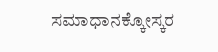ಸಮಾಧಾನಕ್ಕೋಸ್ಕರ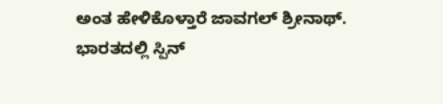ಅಂತ ಹೇಳಿಕೊಳ್ತಾರೆ ಜಾವಗಲ್ ಶ್ರೀನಾಥ್.
ಭಾರತದಲ್ಲಿ ಸ್ಪಿನ್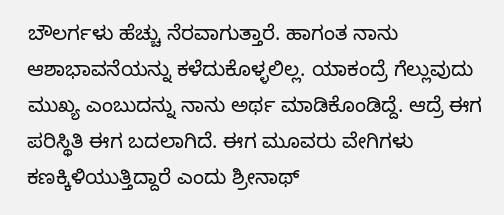ಬೌಲರ್ಗಳು ಹೆಚ್ಚು ನೆರವಾಗುತ್ತಾರೆ. ಹಾಗಂತ ನಾನು ಆಶಾಭಾವನೆಯನ್ನು ಕಳೆದುಕೊಳ್ಳಲಿಲ್ಲ. ಯಾಕಂದ್ರೆ ಗೆಲ್ಲುವುದು ಮುಖ್ಯ ಎಂಬುದನ್ನು ನಾನು ಅರ್ಥ ಮಾಡಿಕೊಂಡಿದ್ದೆ. ಆದ್ರೆ ಈಗ ಪರಿಸ್ಥಿತಿ ಈಗ ಬದಲಾಗಿದೆ. ಈಗ ಮೂವರು ವೇಗಿಗಳು ಕಣಕ್ಕಿಳಿಯುತ್ತಿದ್ದಾರೆ ಎಂದು ಶ್ರೀನಾಥ್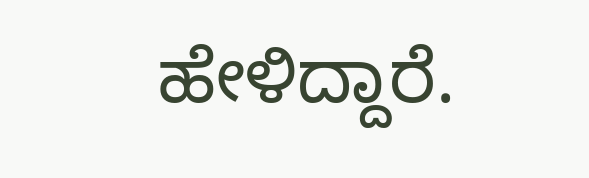ಹೇಳಿದ್ದಾರೆ.